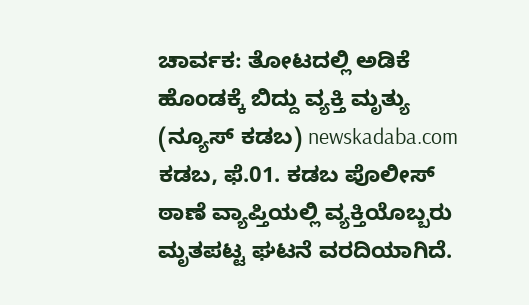ಚಾರ್ವಕ: ತೋಟದಲ್ಲಿ ಅಡಿಕೆ ಹೊಂಡಕ್ಕೆ ಬಿದ್ದು ವ್ಯಕ್ತಿ ಮೃತ್ಯು
(ನ್ಯೂಸ್ ಕಡಬ) newskadaba.com ಕಡಬ, ಫೆ.01. ಕಡಬ ಪೊಲೀಸ್ ಠಾಣೆ ವ್ಯಾಪ್ತಿಯಲ್ಲಿ ವ್ಯಕ್ತಿಯೊಬ್ಬರು ಮೃತಪಟ್ಟ ಘಟನೆ ವರದಿಯಾಗಿದೆ.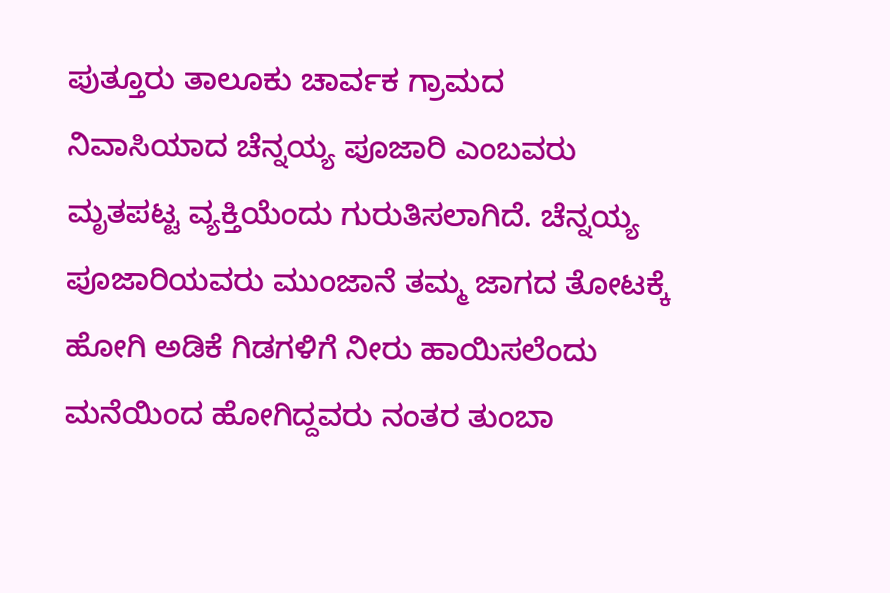ಪುತ್ತೂರು ತಾಲೂಕು ಚಾರ್ವಕ ಗ್ರಾಮದ ನಿವಾಸಿಯಾದ ಚೆನ್ನಯ್ಯ ಪೂಜಾರಿ ಎಂಬವರು ಮೃತಪಟ್ಟ ವ್ಯಕ್ತಿಯೆಂದು ಗುರುತಿಸಲಾಗಿದೆ. ಚೆನ್ನಯ್ಯ ಪೂಜಾರಿಯವರು ಮುಂಜಾನೆ ತಮ್ಮ ಜಾಗದ ತೋಟಕ್ಕೆ ಹೋಗಿ ಅಡಿಕೆ ಗಿಡಗಳಿಗೆ ನೀರು ಹಾಯಿಸಲೆಂದು ಮನೆಯಿಂದ ಹೋಗಿದ್ದವರು ನಂತರ ತುಂಬಾ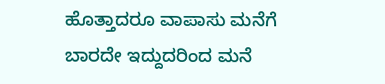ಹೊತ್ತಾದರೂ ವಾಪಾಸು ಮನೆಗೆ ಬಾರದೇ ಇದ್ದುದರಿಂದ ಮನೆ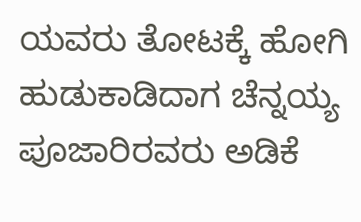ಯವರು ತೋಟಕ್ಕೆ ಹೋಗಿ ಹುಡುಕಾಡಿದಾಗ ಚೆನ್ನಯ್ಯ ಪೂಜಾರಿರವರು ಅಡಿಕೆ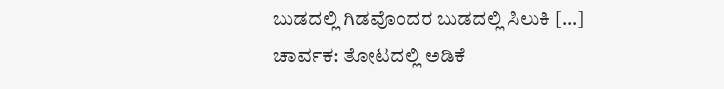ಬುಡದಲ್ಲಿ ಗಿಡವೊಂದರ ಬುಡದಲ್ಲಿ ಸಿಲುಕಿ […]
ಚಾರ್ವಕ: ತೋಟದಲ್ಲಿ ಅಡಿಕೆ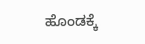ಹೊಂಡಕ್ಕೆ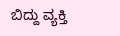ಬಿದ್ದು ವ್ಯಕ್ತಿ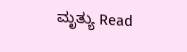ಮೃತ್ಯು Read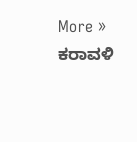More »
ಕರಾವಳಿ